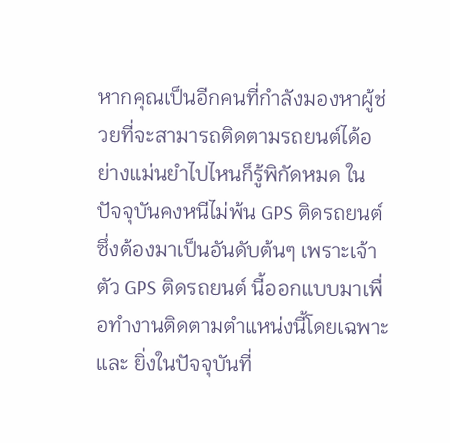หากคุณเป็นอีกคนที่กำลังมองหาผู้ช่วยที่จะสามารถติดตามรถยนต์ได้อย่างแม่นยำไปไหนก็รู้พิกัดหมด ในปัจจุบันคงหนีไม่พ้น GPS ติดรถยนต์ ซึ่งต้องมาเป็นอันดับต้นๆ เพราะเจ้าตัว GPS ติดรถยนต์ นี้ออกแบบมาเพื่อทำงานติดตามตำแหน่งนี้โดยเฉพาะ และ ยิ่งในปัจจุบันที่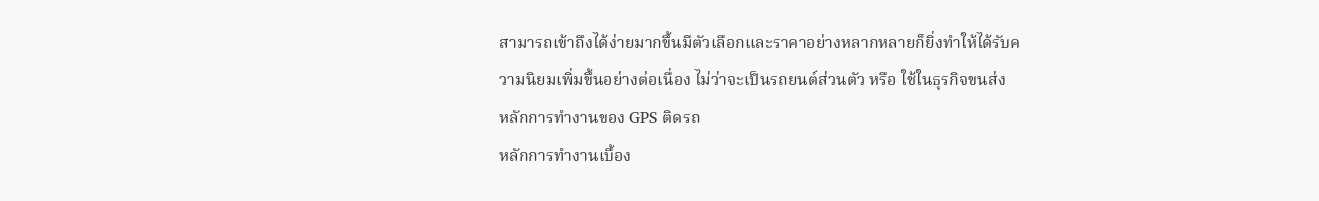สามารถเข้าถึงได้ง่ายมากขึ้นมีตัวเลือกและราคาอย่างหลากหลายก็ยิ่งทำให้ได้รับความนิยมเพิ่มขึ้นอย่างต่อเนื่อง ไม่ว่าจะเป็นรถยนต์ส่วนตัว หรือ ใช้ในธุรกิจขนส่ง
หลักการทำงานของ GPS ติดรถ
หลักการทำงานเบื้อง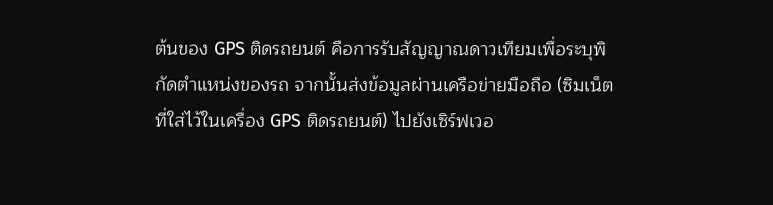ต้นของ GPS ติดรถยนต์ คือการรับสัญญาณดาวเทียมเพื่อระบุพิกัดตำแหน่งของรถ จากนั้นส่งข้อมูลผ่านเครือข่ายมือถือ (ซิมเน็ตที่ใส่ไว้ในเครื่อง GPS ติดรถยนต์) ไปยังเซิร์ฟเวอ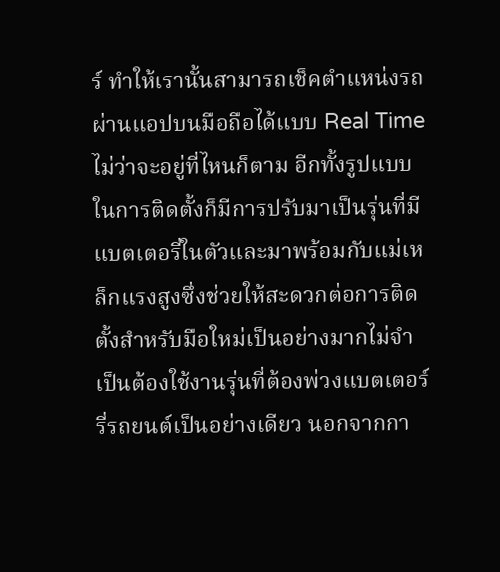ร์ ทำให้เรานั้นสามารถเช็คตำแหน่งรถผ่านแอปบนมือถือได้แบบ Real Time ไม่ว่าจะอยู่ที่ไหนก็ตาม อีกทั้งรูปแบบในการติดตั้งก็มีการปรับมาเป็นรุ่นที่มีแบตเตอรี่ในตัวและมาพร้อมกับแม่เหล็กแรงสูงซึ่งช่วยให้สะดวกต่อการติดตั้งสำหรับมือใหม่เป็นอย่างมากไม่จำเป็นต้องใช้งานรุ่นที่ต้องพ่วงแบตเตอร์รี่รถยนต์เป็นอย่างเดียว นอกจากกา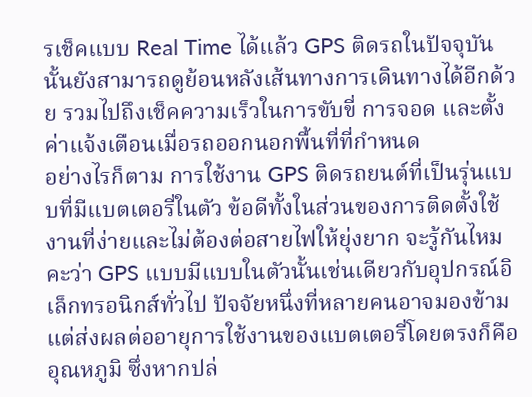รเช็คแบบ Real Time ได้แล้ว GPS ติดรถในปัจจุบันนั้นยังสามารถดูย้อนหลังเส้นทางการเดินทางได้อีกด้วย รวมไปถึงเช็คความเร็วในการขับขี่ การจอด และตั้งค่าแจ้งเตือนเมื่อรถออกนอกพื้นที่ที่กำหนด
อย่างไรก็ตาม การใช้งาน GPS ติดรถยนต์ที่เป็นรุ่นแบบที่มีแบตเตอรี่ในตัว ข้อดีทั้งในส่วนของการติดตั้งใช้งานที่ง่ายและไม่ต้องต่อสายไฟให้ยุ่งยาก จะรู้กันไหมคะว่า GPS แบบมีแบบในตัวนั้นเช่นเดียวกับอุปกรณ์อิเล็กทรอนิกส์ทั่วไป ปัจจัยหนึ่งที่หลายคนอาจมองข้ามแต่ส่งผลต่ออายุการใช้งานของแบตเตอรี่โดยตรงก็คือ อุณหภูมิ ซึ่งหากปล่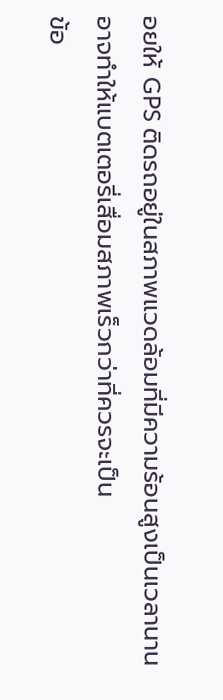อยให้ GPS ติดรถอยู่ในสภาพแวดล้อมที่มีความร้อนสูงเป็นเวลานาน อาจทำให้แบตเตอรี่เสื่อมสภาพเร็วกว่าที่ควรจะเป็น
ข้อ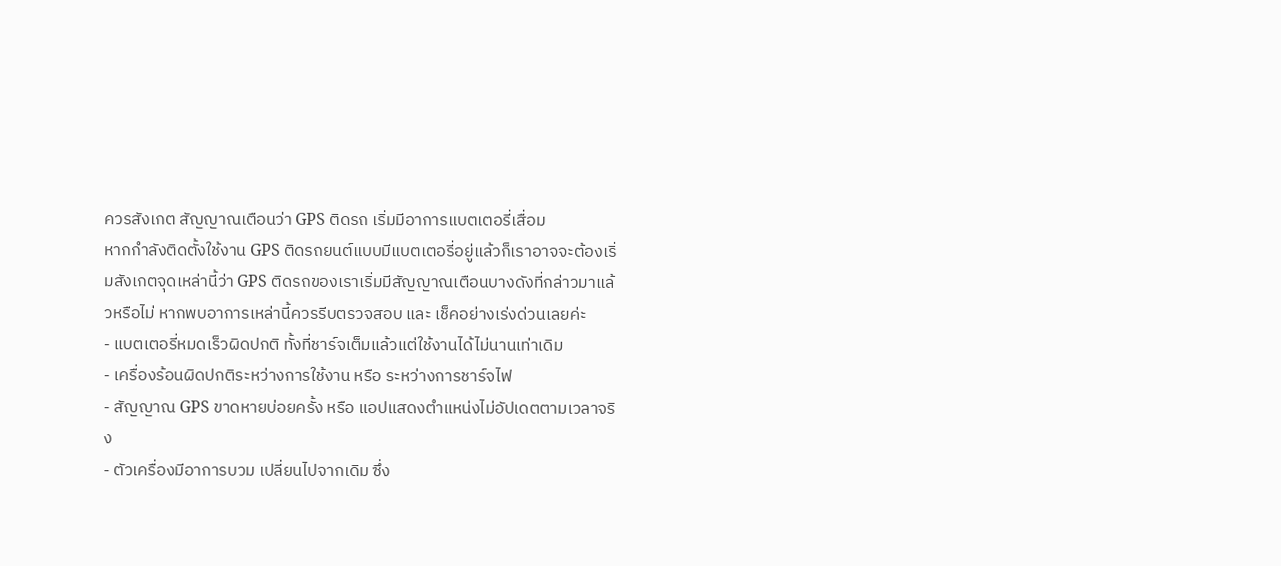ควรสังเกต สัญญาณเตือนว่า GPS ติดรถ เริ่มมีอาการแบตเตอรี่เสื่อม
หากกำลังติดตั้งใช้งาน GPS ติดรถยนต์แบบมีแบตเตอรี่อยู่แล้วก็เราอาจจะต้องเริ่มสังเกตจุดเหล่านี้ว่า GPS ติดรถของเราเริ่มมีสัญญาณเตือนบางดังที่กล่าวมาแล้วหรือไม่ หากพบอาการเหล่านี้ควรรีบตรวจสอบ และ เช็คอย่างเร่งด่วนเลยค่ะ
- แบตเตอรี่หมดเร็วผิดปกติ ทั้งที่ชาร์จเต็มแล้วแต่ใช้งานได้ไม่นานเท่าเดิม
- เครื่องร้อนผิดปกติระหว่างการใช้งาน หรือ ระหว่างการชาร์จไฟ
- สัญญาณ GPS ขาดหายบ่อยครั้ง หรือ แอปแสดงตำแหน่งไม่อัปเดตตามเวลาจริง
- ตัวเครื่องมีอาการบวม เปลี่ยนไปจากเดิม ซึ่ง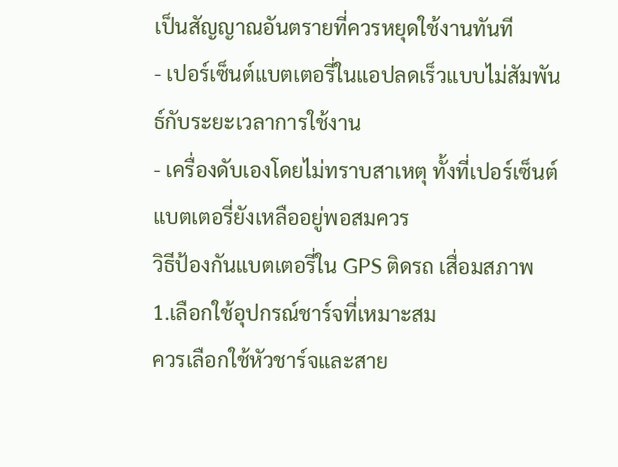เป็นสัญญาณอันตรายที่ควรหยุดใช้งานทันที
- เปอร์เซ็นต์แบตเตอรี่ในแอปลดเร็วแบบไม่สัมพันธ์กับระยะเวลาการใช้งาน
- เครื่องดับเองโดยไม่ทราบสาเหตุ ทั้งที่เปอร์เซ็นต์แบตเตอรี่ยังเหลืออยู่พอสมควร
วิธีป้องกันแบตเตอรี่ใน GPS ติดรถ เสื่อมสภาพ
1.เลือกใช้อุปกรณ์ชาร์จที่เหมาะสม
ควรเลือกใช้หัวชาร์จและสาย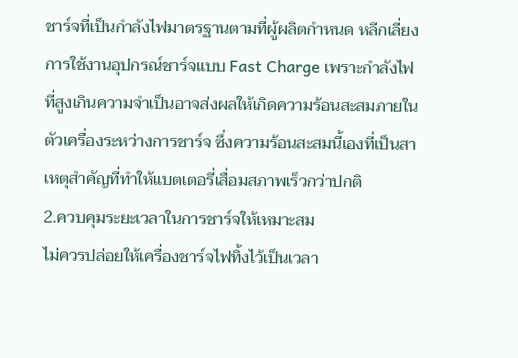ชาร์จที่เป็นกำลังไฟมาตรฐานตามที่ผู้ผลิตกำหนด หลีกเลี่ยงการใช้งานอุปกรณ์ชาร์จแบบ Fast Charge เพราะกำลังไฟที่สูงเกินความจำเป็นอาจส่งผลให้เกิดความร้อนสะสมภายในตัวเครื่องระหว่างการชาร์จ ซึ่งความร้อนสะสมนี้เองที่เป็นสาเหตุสำคัญที่ทำให้แบตเตอรี่เสื่อมสภาพเร็วกว่าปกติ
2.ควบคุมระยะเวลาในการชาร์จให้เหมาะสม
ไม่ควรปล่อยให้เครื่องชาร์จไฟทิ้งไว้เป็นเวลา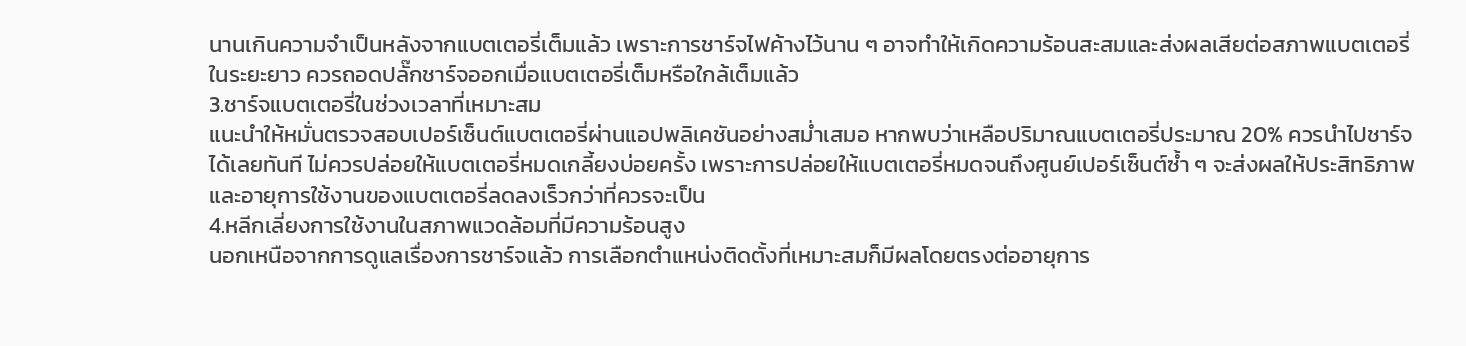นานเกินความจำเป็นหลังจากแบตเตอรี่เต็มแล้ว เพราะการชาร์จไฟค้างไว้นาน ๆ อาจทำให้เกิดความร้อนสะสมและส่งผลเสียต่อสภาพแบตเตอรี่ในระยะยาว ควรถอดปลั๊กชาร์จออกเมื่อแบตเตอรี่เต็มหรือใกล้เต็มแล้ว
3.ชาร์จแบตเตอรี่ในช่วงเวลาที่เหมาะสม
แนะนำให้หมั่นตรวจสอบเปอร์เซ็นต์แบตเตอรี่ผ่านแอปพลิเคชันอย่างสม่ำเสมอ หากพบว่าเหลือปริมาณแบตเตอรี่ประมาณ 20% ควรนำไปชาร์จได้เลยทันที ไม่ควรปล่อยให้แบตเตอรี่หมดเกลี้ยงบ่อยครั้ง เพราะการปล่อยให้แบตเตอรี่หมดจนถึงศูนย์เปอร์เซ็นต์ซ้ำ ๆ จะส่งผลให้ประสิทธิภาพและอายุการใช้งานของแบตเตอรี่ลดลงเร็วกว่าที่ควรจะเป็น
4.หลีกเลี่ยงการใช้งานในสภาพแวดล้อมที่มีความร้อนสูง
นอกเหนือจากการดูแลเรื่องการชาร์จแล้ว การเลือกตำแหน่งติดตั้งที่เหมาะสมก็มีผลโดยตรงต่ออายุการ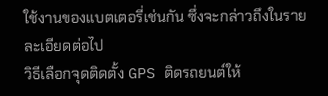ใช้งานของแบตเตอรี่เช่นกัน ซึ่งจะกล่าวถึงในรายละเอียดต่อไป
วิธีเลือกจุดติดตั้ง GPS ติดรถยนต์ให้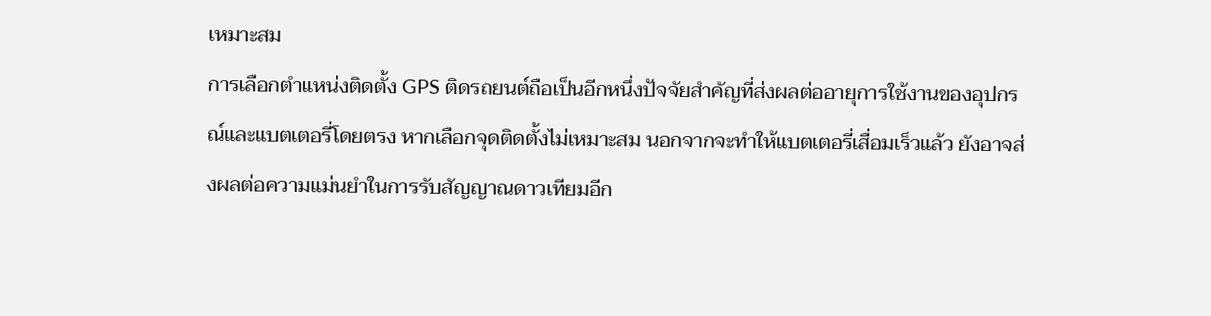เหมาะสม
การเลือกตำแหน่งติดตั้ง GPS ติดรถยนต์ถือเป็นอีกหนึ่งปัจจัยสำคัญที่ส่งผลต่ออายุการใช้งานของอุปกรณ์และแบตเตอรี่โดยตรง หากเลือกจุดติดตั้งไม่เหมาะสม นอกจากจะทำให้แบตเตอรี่เสื่อมเร็วแล้ว ยังอาจส่งผลต่อความแม่นยำในการรับสัญญาณดาวเทียมอีก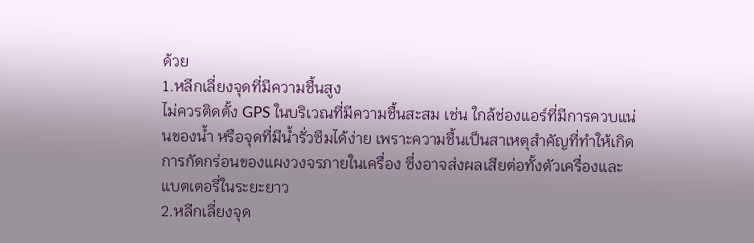ด้วย
1.หลีกเลี่ยงจุดที่มีความชื้นสูง
ไม่ควรติดตั้ง GPS ในบริเวณที่มีความชื้นสะสม เช่น ใกล้ช่องแอร์ที่มีการควบแน่นของน้ำ หรือจุดที่มีน้ำรั่วซึมได้ง่าย เพราะความชื้นเป็นสาเหตุสำคัญที่ทำให้เกิดการกัดกร่อนของแผงวงจรภายในเครื่อง ซึ่งอาจส่งผลเสียต่อทั้งตัวเครื่องและแบตเตอรี่ในระยะยาว
2.หลีกเลี่ยงจุด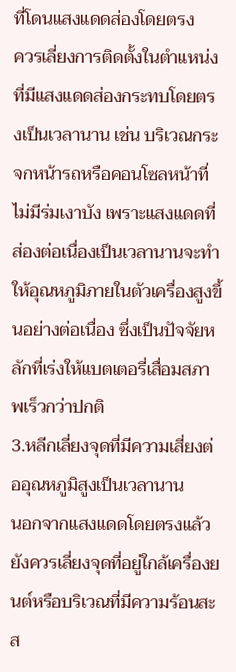ที่โดนแสงแดดส่องโดยตรง
ควรเลี่ยงการติดตั้งในตำแหน่งที่มีแสงแดดส่องกระทบโดยตรงเป็นเวลานาน เช่น บริเวณกระจกหน้ารถหรือคอนโซลหน้าที่ไม่มีร่มเงาบัง เพราะแสงแดดที่ส่องต่อเนื่องเป็นเวลานานจะทำให้อุณหภูมิภายในตัวเครื่องสูงขึ้นอย่างต่อเนื่อง ซึ่งเป็นปัจจัยหลักที่เร่งให้แบตเตอรี่เสื่อมสภาพเร็วกว่าปกติ
3.หลีกเลี่ยงจุดที่มีความเสี่ยงต่ออุณหภูมิสูงเป็นเวลานาน
นอกจากแสงแดดโดยตรงแล้ว ยังควรเลี่ยงจุดที่อยู่ใกล้เครื่องยนต์หรือบริเวณที่มีความร้อนสะส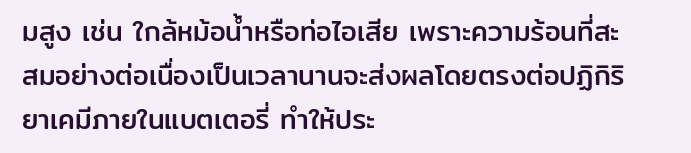มสูง เช่น ใกล้หม้อน้ำหรือท่อไอเสีย เพราะความร้อนที่สะสมอย่างต่อเนื่องเป็นเวลานานจะส่งผลโดยตรงต่อปฏิกิริยาเคมีภายในแบตเตอรี่ ทำให้ประ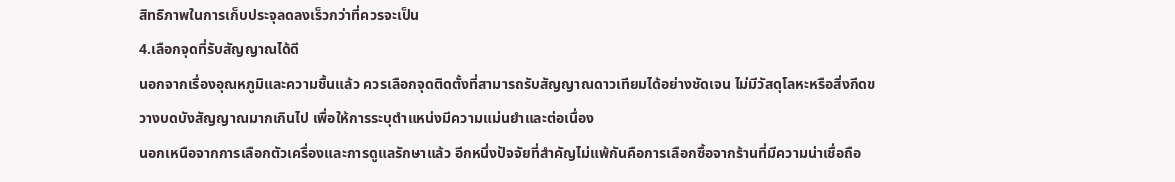สิทธิภาพในการเก็บประจุลดลงเร็วกว่าที่ควรจะเป็น
4.เลือกจุดที่รับสัญญาณได้ดี
นอกจากเรื่องอุณหภูมิและความชื้นแล้ว ควรเลือกจุดติดตั้งที่สามารถรับสัญญาณดาวเทียมได้อย่างชัดเจน ไม่มีวัสดุโลหะหรือสิ่งกีดขวางบดบังสัญญาณมากเกินไป เพื่อให้การระบุตำแหน่งมีความแม่นยำและต่อเนื่อง
นอกเหนือจากการเลือกตัวเครื่องและการดูแลรักษาแล้ว อีกหนึ่งปัจจัยที่สำคัญไม่แพ้กันคือการเลือกซื้อจากร้านที่มีความน่าเชื่อถือ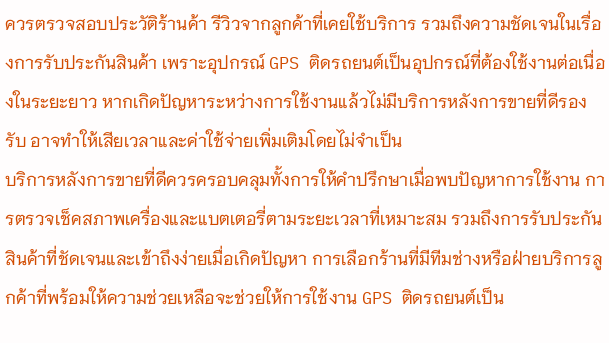ควรตรวจสอบประวัติร้านค้า รีวิวจากลูกค้าที่เคยใช้บริการ รวมถึงความชัดเจนในเรื่องการรับประกันสินค้า เพราะอุปกรณ์ GPS ติดรถยนต์เป็นอุปกรณ์ที่ต้องใช้งานต่อเนื่องในระยะยาว หากเกิดปัญหาระหว่างการใช้งานแล้วไม่มีบริการหลังการขายที่ดีรองรับ อาจทำให้เสียเวลาและค่าใช้จ่ายเพิ่มเติมโดยไม่จำเป็น
บริการหลังการขายที่ดีควรครอบคลุมทั้งการให้คำปรึกษาเมื่อพบปัญหาการใช้งาน การตรวจเช็คสภาพเครื่องและแบตเตอรี่ตามระยะเวลาที่เหมาะสม รวมถึงการรับประกันสินค้าที่ชัดเจนและเข้าถึงง่ายเมื่อเกิดปัญหา การเลือกร้านที่มีทีมช่างหรือฝ่ายบริการลูกค้าที่พร้อมให้ความช่วยเหลือจะช่วยให้การใช้งาน GPS ติดรถยนต์เป็น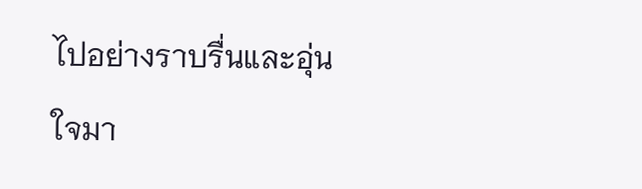ไปอย่างราบรื่นและอุ่นใจมา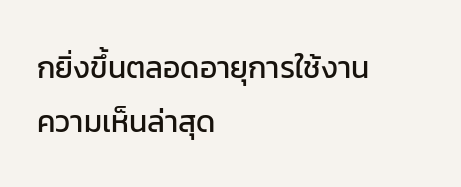กยิ่งขึ้นตลอดอายุการใช้งาน
ความเห็นล่าสุด